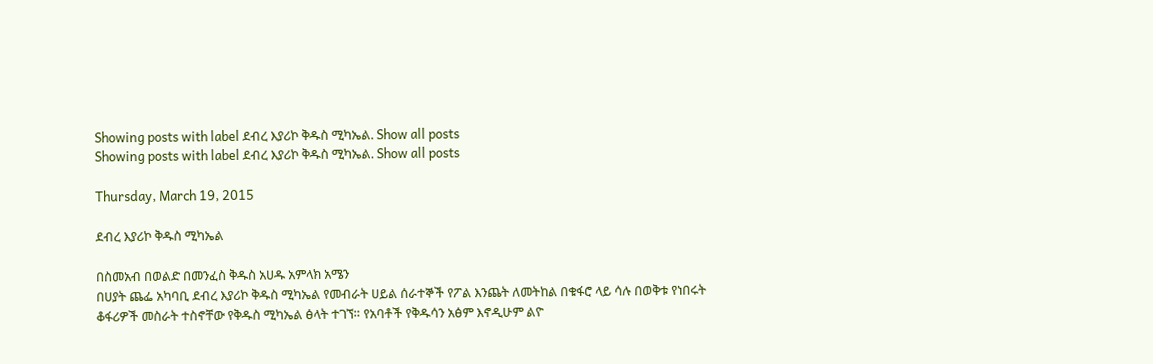Showing posts with label ደብረ እያሪኮ ቅዱስ ሚካኤል. Show all posts
Showing posts with label ደብረ እያሪኮ ቅዱስ ሚካኤል. Show all posts

Thursday, March 19, 2015

ደብረ እያሪኮ ቅዱስ ሚካኤል

በስመአብ በወልድ በመንፈስ ቅዱስ አሀዱ አምላክ አሜን
በሀያት ጨፌ አካባቢ ደብረ እያሪኮ ቅዱስ ሚካኤል የመብራት ሀይል ሰራተኞች የፖል እንጨት ለመትከል በቁፋሮ ላይ ሳሉ በወቅቱ የነበሩት ቆፋሪዎች መስራት ተስኖቸው የቅዱስ ሚካኤል ፅላት ተገኘ። የአባቶች የቅዱሳን አፅም እኖዲሁም ልዮ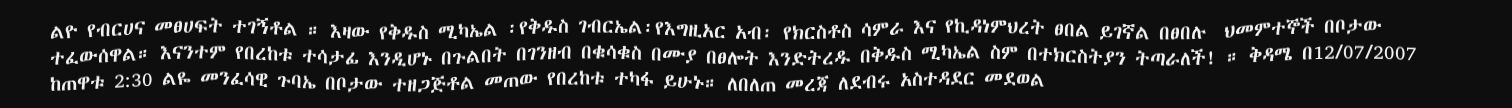ልዮ የብርሀና መፀሀፍት ተገኝቶል ። እዛው የቅዱስ ሚካኤል ፡የቅዱስ ገብርኤል፡የእግዚአር አብ፡ የክርስቶስ ሳምራ እና የኪዳነምህረት ፀበል ይገኛል በፀበሉ  ህመምተኞች በቦታው ተፈውሰዋል። እናንተም የበረከቱ ተሳታፊ እንዲሆኑ በጉልበት በገንዘብ በቁሳቁስ በሙያ በፀሎት እንድትረዱ በቅዱስ ሚካኤል ስም በተክርስትያን ትጣራለች! ። ቅዳሜ በ12/07/2007 ከጠዋቱ 2:30 ልዬ መንፈሳዊ ጉባኤ በቦታው ተዘጋጅቶል መጠው የበረከቱ ተካፋ ይሁኑ። ለበለጠ መረጃ ለደብሩ አስተዳደር መደወል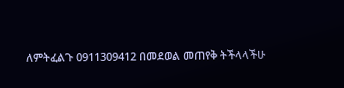ለምትፈልጉ 0911309412 በመደወል መጠየቅ ትችላላችሁ